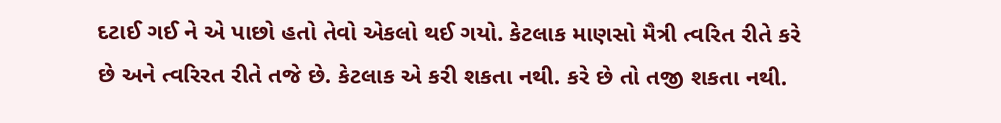દટાઈ ગઈ ને એ પાછો હતો તેવો એકલો થઈ ગયો. કેટલાક માણસો મૈત્રી ત્વરિત રીતે કરે છે અને ત્વરિરત રીતે તજે છે. કેટલાક એ કરી શકતા નથી. કરે છે તો તજી શકતા નથી.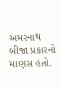અમરનાથ બીજા પ્રકારનો માણસ હતો.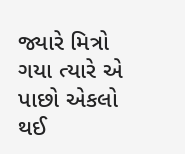જ્યારે મિત્રો ગયા ત્યારે એ પાછો એકલો થઈ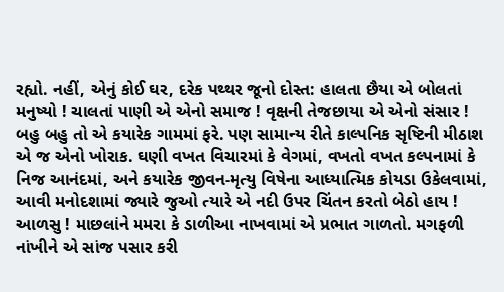રહ્યો. નહીં, એનું કોઈ ઘર, દરેક પથ્થર જૂનો દોસ્ત: હાલતા છૈયા એ બોલતાં મનુષ્યો ! ચાલતાં પાણી એ એનો સમાજ ! વૃક્ષની તેજછાયા એ એનો સંસાર !
બહુ બહુ તો એ કયારેક ગામમાં ફરે. પણ સામાન્ય રીતે કાલ્પનિક સૃષ્ટિની મીઠાશ એ જ એનો ખોરાક. ઘણી વખત વિચારમાં કે વેગમાં, વખતો વખત કલ્પનામાં કે નિજ આનંદમાં, અને કયારેક જીવન-મૃત્યુ વિષેના આધ્યાત્મિક કોયડા ઉકેલવામાં, આવી મનોદશામાં જ્યારે જુઓ ત્યારે એ નદી ઉપર ચિંતન કરતો બેઠો હાય ! આળસુ ! માછલાંને મમરા કે ડાળીઆ નાખવામાં એ પ્રભાત ગાળતો. મગફળી નાંખીને એ સાંજ પસાર કરી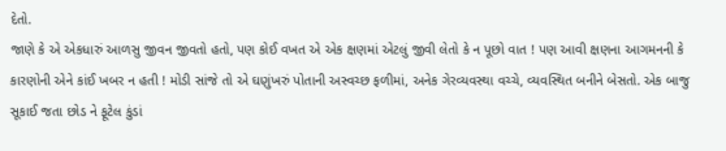દેતો.
જાણે કે એ એકધારું આળસુ જીવન જીવતો હતો, પણ કોઈ વખત એ એક ક્ષણમાં એટલું જીવી લેતો કે ન પૂછો વાત ! પણ આવી ક્ષણના આગમનની કે કારણોની એને કાંઈ ખબર ન હતી ! મોડી સાંજે તો એ ઘણુંખરું પોતાની અસ્વચ્છ ફળીમાં, અનેક ગેરવ્યવસ્થા વચ્ચે, વ્યવસ્થિત બનીને બેસતો. એક બાજુ સૂકાઈ જતા છોડ ને ફૂટેલ કુંડાં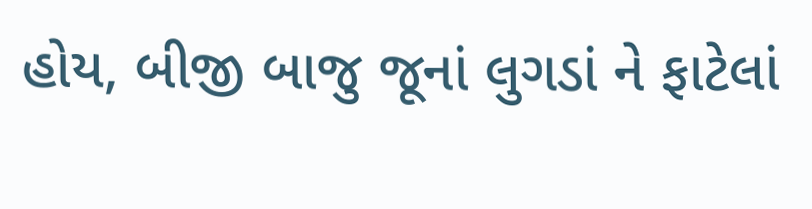હોય, બીજી બાજુ જૂનાં લુગડાં ને ફાટેલાં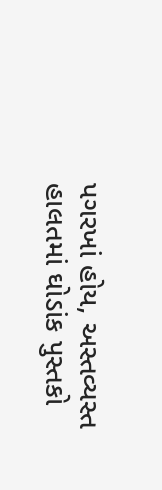પગરખાં હોય, અસ્તવ્યસ્ત હાલતમાં ઘોડાંક પુસ્તકો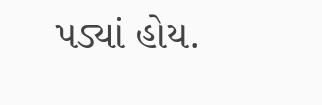પડ્યાં હોય.